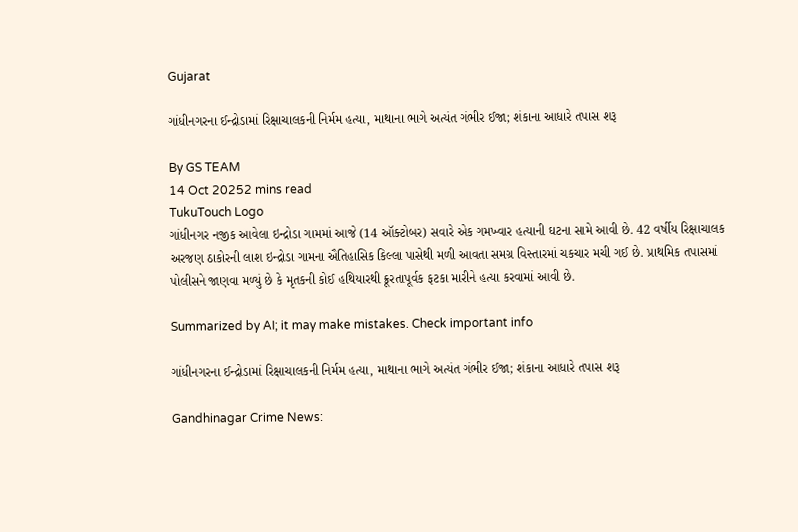Gujarat

ગાંધીનગરના ઈન્દ્રોડામાં રિક્ષાચાલકની નિર્મમ હત્યા, માથાના ભાગે અત્યંત ગંભીર ઈજા; શંકાના આધારે તપાસ શરૂ

By GS TEAM
14 Oct 20252 mins read
TukuTouch Logo
ગાંધીનગર નજીક આવેલા ઇન્દ્રોડા ગામમાં આજે (14 ઑક્ટોબર) સવારે એક ગમખ્વાર હત્યાની ઘટના સામે આવી છે. 42 વર્ષીય રિક્ષાચાલક અરજણ ઠાકોરની લાશ ઇન્દ્રોડા ગામના ઐતિહાસિક કિલ્લા પાસેથી મળી આવતા સમગ્ર વિસ્તારમાં ચકચાર મચી ગઈ છે. પ્રાથમિક તપાસમાં પોલીસને જાણવા મળ્યું છે કે મૃતકની કોઈ હથિયારથી ક્રૂરતાપૂર્વક ફટકા મારીને હત્યા કરવામાં આવી છે.

Summarized by AI; it may make mistakes. Check important info

ગાંધીનગરના ઈન્દ્રોડામાં રિક્ષાચાલકની નિર્મમ હત્યા, માથાના ભાગે અત્યંત ગંભીર ઈજા; શંકાના આધારે તપાસ શરૂ

Gandhinagar Crime News: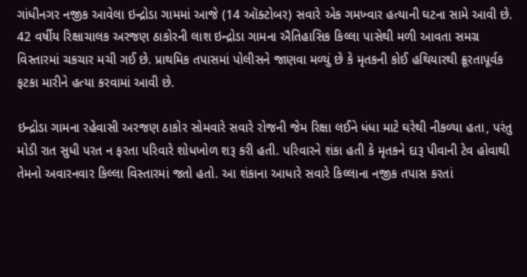ગાંધીનગર નજીક આવેલા ઇન્દ્રોડા ગામમાં આજે (14 ઑક્ટોબર) સવારે એક ગમખ્વાર હત્યાની ઘટના સામે આવી છે. 42 વર્ષીય રિક્ષાચાલક અરજણ ઠાકોરની લાશ ઇન્દ્રોડા ગામના ઐતિહાસિક કિલ્લા પાસેથી મળી આવતા સમગ્ર વિસ્તારમાં ચકચાર મચી ગઈ છે. પ્રાથમિક તપાસમાં પોલીસને જાણવા મળ્યું છે કે મૃતકની કોઈ હથિયારથી ક્રૂરતાપૂર્વક ફટકા મારીને હત્યા કરવામાં આવી છે.

ઇન્દ્રોડા ગામના રહેવાસી અરજણ ઠાકોર સોમવારે સવારે રોજની જેમ રિક્ષા લઈને ધંધા માટે ઘરેથી નીકળ્યા હતા, પરંતુ મોડી રાત સુધી પરત ન ફરતા પરિવારે શોધખોળ શરૂ કરી હતી. પરિવારને શંકા હતી કે મૃતકને દારૂ પીવાની ટેવ હોવાથી તેમનો અવારનવાર કિલ્લા વિસ્તારમાં જતો હતો. આ શંકાના આધારે સવારે કિલ્લાના નજીક તપાસ કરતાં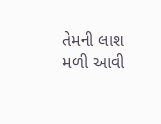તેમની લાશ મળી આવી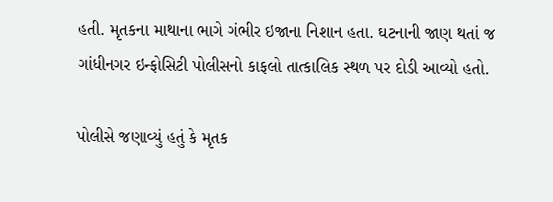હતી. મૃતકના માથાના ભાગે ગંભીર ઇજાના નિશાન હતા. ઘટનાની જાણ થતાં જ ગાંધીનગર ઇન્ફોસિટી પોલીસનો કાફલો તાત્કાલિક સ્થળ પર દોડી આવ્યો હતો.

પોલીસે જણાવ્યું હતું કે મૃતક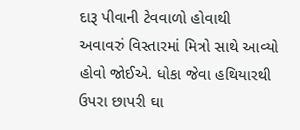દારૂ પીવાની ટેવવાળો હોવાથી અવાવરું વિસ્તારમાં મિત્રો સાથે આવ્યો હોવો જોઈએ. ધોકા જેવા હથિયારથી ઉપરા છાપરી ઘા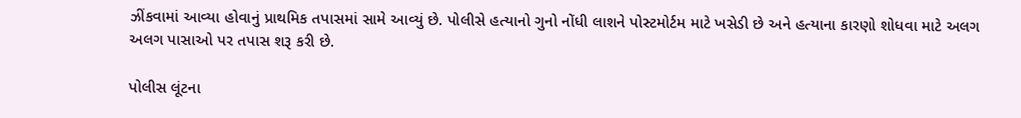ઝીંકવામાં આવ્યા હોવાનું પ્રાથમિક તપાસમાં સામે આવ્યું છે. પોલીસે હત્યાનો ગુનો નોંધી લાશને પોસ્ટમોર્ટમ માટે ખસેડી છે અને હત્યાના કારણો શોધવા માટે અલગ અલગ પાસાઓ પર તપાસ શરૂ કરી છે.

પોલીસ લૂંટના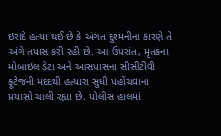ઇરાદે હત્યા થઈ છે કે અંગત દુશ્મનીના કારણે તે અંગે તપાસ કરી રહી છે. આ ઉપરાંત, મૃતકના મોબાઇલ ડેટા અને આસપાસના સીસીટીવી ફૂટેજની મદદથી હત્યારા સુધી પહોંચવાના પ્રયાસો ચાલી રહ્યા છે. પોલીસ હાલમાં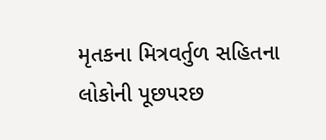મૃતકના મિત્રવર્તુળ સહિતના લોકોની પૂછપરછ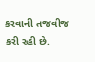કરવાની તજવીજ કરી રહી છે.